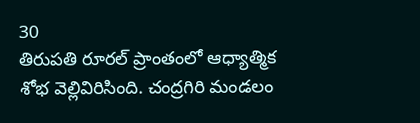30
తిరుపతి రూరల్ ప్రాంతంలో ఆధ్యాత్మిక శోభ వెల్లివిరిసింది. చంద్రగిరి మండలం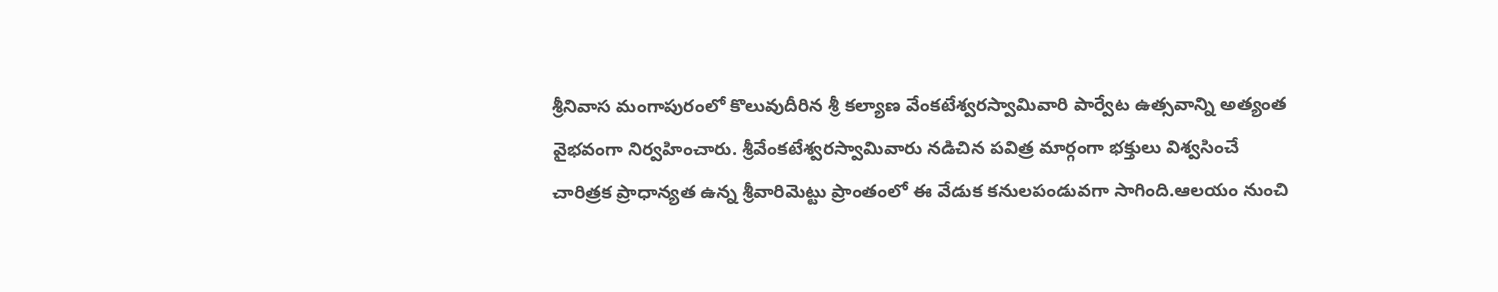శ్రీనివాస మంగాపురంలో కొలువుదీరిన శ్రీ కల్యాణ వేంకటేశ్వరస్వామివారి పార్వేట ఉత్సవాన్ని అత్యంత వైభవంగా నిర్వహించారు. శ్రీవేంకటేశ్వరస్వామివారు నడిచిన పవిత్ర మార్గంగా భక్తులు విశ్వసించే చారిత్రక ప్రాధాన్యత ఉన్న శ్రీవారిమెట్టు ప్రాంతంలో ఈ వేడుక కనులపండువగా సాగింది.ఆలయం నుంచి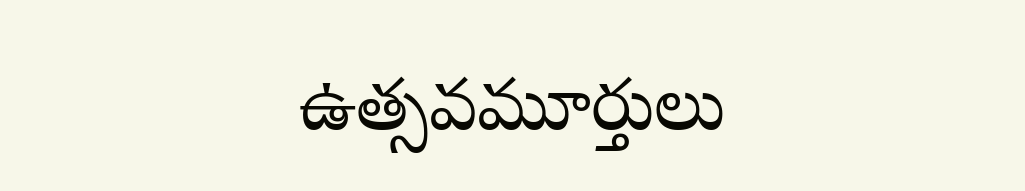ఉత్సవమూర్తులు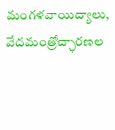మంగళవాయిద్యాలు, వేదమంత్రోచ్ఛారణల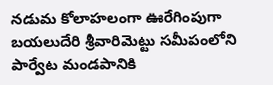నడుమ కోలాహలంగా ఊరేగింపుగా బయలుదేరి శ్రీవారిమెట్టు సమీపంలోని పార్వేట మండపానికి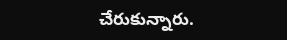చేరుకున్నారు.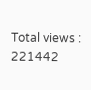Total views : 221442